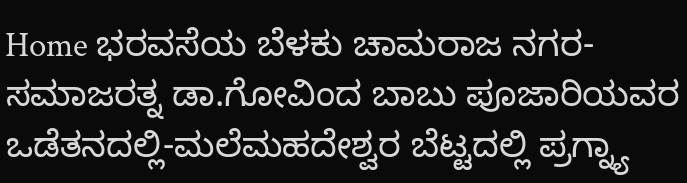Home ಭರವಸೆಯ ಬೆಳಕು ಚಾಮರಾಜ ನಗರ-ಸಮಾಜರತ್ನ ಡಾ.ಗೋವಿಂದ ಬಾಬು ಪೂಜಾರಿಯವರ ಒಡೆತನದಲ್ಲಿ-ಮಲೆಮಹದೇಶ್ವರ ಬೆಟ್ಟದಲ್ಲಿ ಪ್ರಗ್ನ್ಯಾ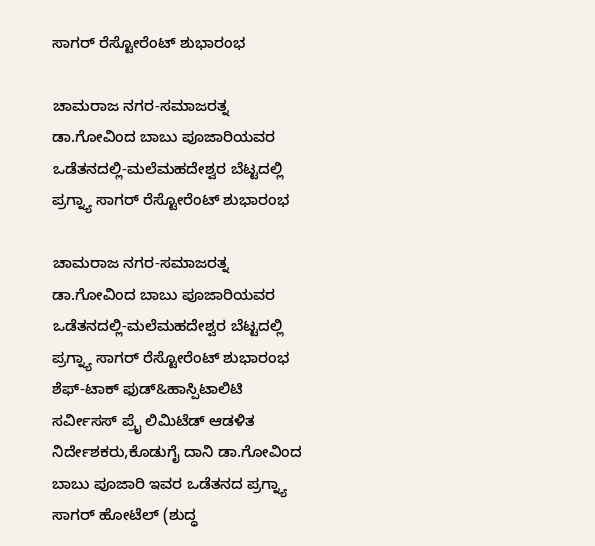ಸಾಗರ್ ರೆಸ್ಟೋರೆಂಟ್ ಶುಭಾರಂಭ

ಚಾಮರಾಜ ನಗರ-ಸಮಾಜರತ್ನ ಡಾ.ಗೋವಿಂದ ಬಾಬು ಪೂಜಾರಿಯವರ ಒಡೆತನದಲ್ಲಿ-ಮಲೆಮಹದೇಶ್ವರ ಬೆಟ್ಟದಲ್ಲಿ ಪ್ರಗ್ನ್ಯಾ ಸಾಗರ್ ರೆಸ್ಟೋರೆಂಟ್ ಶುಭಾರಂಭ

ಚಾಮರಾಜ ನಗರ-ಸಮಾಜರತ್ನ ಡಾ.ಗೋವಿಂದ ಬಾಬು ಪೂಜಾರಿಯವರ ಒಡೆತನದಲ್ಲಿ-ಮಲೆಮಹದೇಶ್ವರ ಬೆಟ್ಟದಲ್ಲಿ ಪ್ರಗ್ನ್ಯಾ ಸಾಗರ್ ರೆಸ್ಟೋರೆಂಟ್ ಶುಭಾರಂಭ
ಶೆಫ್-ಟಾಕ್ ಫುಡ್&ಹಾಸ್ಪಿಟಾಲಿಟಿ ಸರ್ವೀಸಸ್ ಪ್ರೈ ಲಿಮಿಟೆಡ್ ಆಡಳಿತ ನಿರ್ದೇಶಕರು,ಕೊಡುಗೈ ದಾನಿ ಡಾ.ಗೋವಿಂದ ಬಾಬು ಪೂಜಾರಿ ಇವರ ಒಡೆತನದ ಪ್ರಗ್ನ್ಯಾ ಸಾಗರ್ ಹೋಟೆಲ್ (ಶುದ್ಧ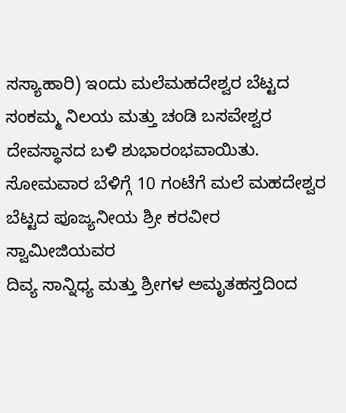ಸಸ್ಯಾಹಾರಿ) ಇಂದು ಮಲೆಮಹದೇಶ್ವರ ಬೆಟ್ಟದ ಸಂಕಮ್ಮ ನಿಲಯ ಮತ್ತು ಚಂಡಿ ಬಸವೇಶ್ವರ ದೇವಸ್ಥಾನದ ಬಳಿ ಶುಭಾರಂಭವಾಯಿತು.
ಸೋಮವಾರ ಬೆಳಿಗ್ಗೆ 10 ಗಂಟೆಗೆ ಮಲೆ ಮಹದೇಶ್ವರ ಬೆಟ್ಟದ ಪೂಜ್ಯನೀಯ ಶ್ರೀ ಕರವೀರ ಸ್ವಾಮೀಜಿಯವರ
ದಿವ್ಯ ಸಾನ್ನಿಧ್ಯ ಮತ್ತು ಶ್ರೀಗಳ‌ ಅಮೃತಹಸ್ತದಿಂದ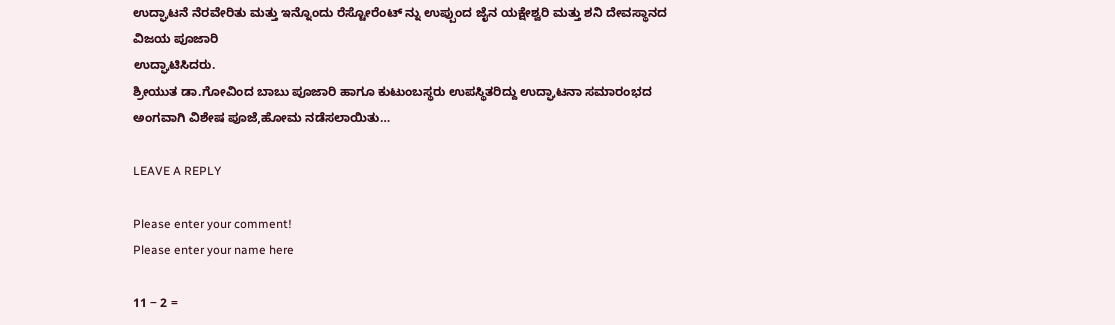ಉದ್ಘಾಟನೆ ನೆರವೇರಿತು ಮತ್ತು ಇನ್ನೊಂದು ರೆಸ್ಟೋರೆಂಟ್ ನ್ನು ಉಪ್ಪುಂದ ಜೈನ ಯಕ್ಷೇಶ್ವರಿ ಮತ್ತು ಶನಿ ದೇವಸ್ಥಾನದ ವಿಜಯ ಪೂಜಾರಿ
ಉದ್ಘಾಟಿಸಿದರು.
ಶ್ರೀಯುತ ಡಾ.ಗೋವಿಂದ ಬಾಬು ಪೂಜಾರಿ ಹಾಗೂ ಕುಟುಂಬಸ್ಥರು ಉಪಸ್ಥಿತರಿದ್ದು ಉದ್ಘಾಟನಾ ಸಮಾರಂಭದ ಅಂಗವಾಗಿ ವಿಶೇಷ ಪೂಜೆ,ಹೋಮ ನಡೆಸಲಾಯಿತು…

LEAVE A REPLY

Please enter your comment!
Please enter your name here

11 − 2 =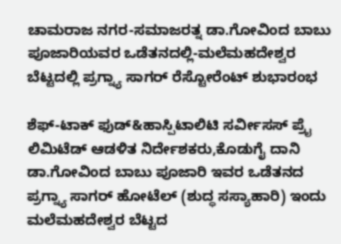ಚಾಮರಾಜ ನಗರ-ಸಮಾಜರತ್ನ ಡಾ.ಗೋವಿಂದ ಬಾಬು ಪೂಜಾರಿಯವರ ಒಡೆತನದಲ್ಲಿ-ಮಲೆಮಹದೇಶ್ವರ ಬೆಟ್ಟದಲ್ಲಿ ಪ್ರಗ್ನ್ಯಾ ಸಾಗರ್ ರೆಸ್ಟೋರೆಂಟ್ ಶುಭಾರಂಭ

ಶೆಫ್-ಟಾಕ್ ಫುಡ್&ಹಾಸ್ಪಿಟಾಲಿಟಿ ಸರ್ವೀಸಸ್ ಪ್ರೈ ಲಿಮಿಟೆಡ್ ಆಡಳಿತ ನಿರ್ದೇಶಕರು,ಕೊಡುಗೈ ದಾನಿ ಡಾ.ಗೋವಿಂದ ಬಾಬು ಪೂಜಾರಿ ಇವರ ಒಡೆತನದ ಪ್ರಗ್ನ್ಯಾ ಸಾಗರ್ ಹೋಟೆಲ್ (ಶುದ್ಧ ಸಸ್ಯಾಹಾರಿ) ಇಂದು ಮಲೆಮಹದೇಶ್ವರ ಬೆಟ್ಟದ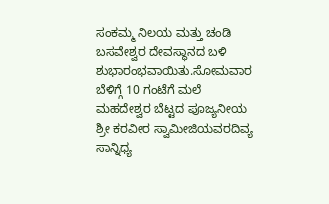ಸಂಕಮ್ಮ ನಿಲಯ ಮತ್ತು ಚಂಡಿ ಬಸವೇಶ್ವರ ದೇವಸ್ಥಾನದ ಬಳಿ ಶುಭಾರಂಭವಾಯಿತು.ಸೋಮವಾರ ಬೆಳಿಗ್ಗೆ 10 ಗಂಟೆಗೆ ಮಲೆ ಮಹದೇಶ್ವರ ಬೆಟ್ಟದ ಪೂಜ್ಯನೀಯ ಶ್ರೀ ಕರವೀರ ಸ್ವಾಮೀಜಿಯವರದಿವ್ಯ ಸಾನ್ನಿಧ್ಯ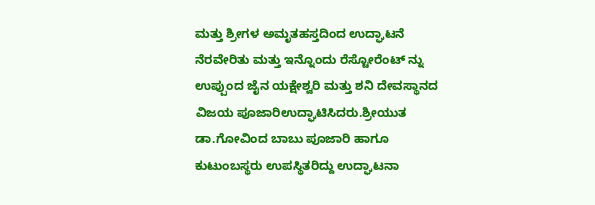ಮತ್ತು ಶ್ರೀಗಳ‌ ಅಮೃತಹಸ್ತದಿಂದ ಉದ್ಘಾಟನೆ ನೆರವೇರಿತು ಮತ್ತು ಇನ್ನೊಂದು ರೆಸ್ಟೋರೆಂಟ್ ನ್ನು ಉಪ್ಪುಂದ ಜೈನ ಯಕ್ಷೇಶ್ವರಿ ಮತ್ತು ಶನಿ ದೇವಸ್ಥಾನದ ವಿಜಯ ಪೂಜಾರಿಉದ್ಘಾಟಿಸಿದರು.ಶ್ರೀಯುತ ಡಾ.ಗೋವಿಂದ ಬಾಬು ಪೂಜಾರಿ ಹಾಗೂ ಕುಟುಂಬಸ್ಥರು ಉಪಸ್ಥಿತರಿದ್ದು ಉದ್ಘಾಟನಾ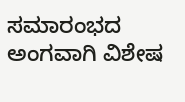ಸಮಾರಂಭದ ಅಂಗವಾಗಿ ವಿಶೇಷ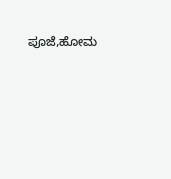ಪೂಜೆ,ಹೋಮ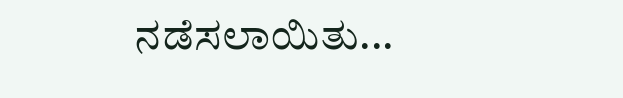ನಡೆಸಲಾಯಿತು...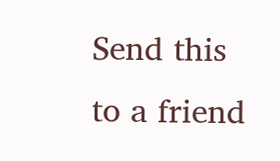Send this to a friend